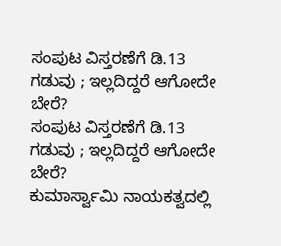ಸಂಪುಟ ವಿಸ್ತರಣೆಗೆ ಡಿ.13 ಗಡುವು ; ಇಲ್ಲದಿದ್ದರೆ ಆಗೋದೇ ಬೇರೆ?
ಸಂಪುಟ ವಿಸ್ತರಣೆಗೆ ಡಿ.13 ಗಡುವು ; ಇಲ್ಲದಿದ್ದರೆ ಆಗೋದೇ ಬೇರೆ?
ಕುಮಾರ್ಸ್ವಾಮಿ ನಾಯಕತ್ವದಲ್ಲಿ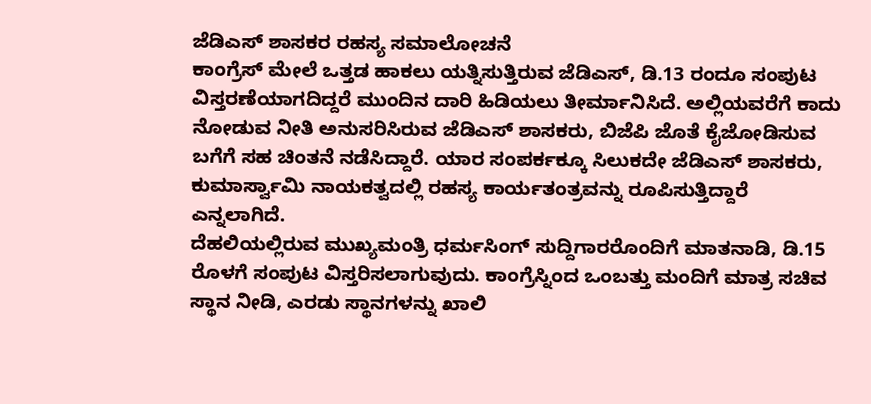ಜೆಡಿಎಸ್ ಶಾಸಕರ ರಹಸ್ಯ ಸಮಾಲೋಚನೆ
ಕಾಂಗ್ರೆಸ್ ಮೇಲೆ ಒತ್ತಡ ಹಾಕಲು ಯತ್ನಿಸುತ್ತಿರುವ ಜೆಡಿಎಸ್, ಡಿ.13 ರಂದೂ ಸಂಪುಟ ವಿಸ್ತರಣೆಯಾಗದಿದ್ದರೆ ಮುಂದಿನ ದಾರಿ ಹಿಡಿಯಲು ತೀರ್ಮಾನಿಸಿದೆ. ಅಲ್ಲಿಯವರೆಗೆ ಕಾದು ನೋಡುವ ನೀತಿ ಅನುಸರಿಸಿರುವ ಜೆಡಿಎಸ್ ಶಾಸಕರು, ಬಿಜೆಪಿ ಜೊತೆ ಕೈಜೋಡಿಸುವ ಬಗೆಗೆ ಸಹ ಚಿಂತನೆ ನಡೆಸಿದ್ದಾರೆ. ಯಾರ ಸಂಪರ್ಕಕ್ಕೂ ಸಿಲುಕದೇ ಜೆಡಿಎಸ್ ಶಾಸಕರು, ಕುಮಾರ್ಸ್ವಾಮಿ ನಾಯಕತ್ವದಲ್ಲಿ ರಹಸ್ಯ ಕಾರ್ಯತಂತ್ರವನ್ನು ರೂಪಿಸುತ್ತಿದ್ದಾರೆ ಎನ್ನಲಾಗಿದೆ.
ದೆಹಲಿಯಲ್ಲಿರುವ ಮುಖ್ಯಮಂತ್ರಿ ಧರ್ಮಸಿಂಗ್ ಸುದ್ದಿಗಾರರೊಂದಿಗೆ ಮಾತನಾಡಿ, ಡಿ.15 ರೊಳಗೆ ಸಂಪುಟ ವಿಸ್ತರಿಸಲಾಗುವುದು. ಕಾಂಗ್ರೆಸ್ನಿಂದ ಒಂಬತ್ತು ಮಂದಿಗೆ ಮಾತ್ರ ಸಚಿವ ಸ್ಥಾನ ನೀಡಿ, ಎರಡು ಸ್ಥಾನಗಳನ್ನು ಖಾಲಿ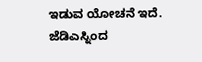ಇಡುವ ಯೋಚನೆ ಇದೆ. ಜೆಡಿಎಸ್ನಿಂದ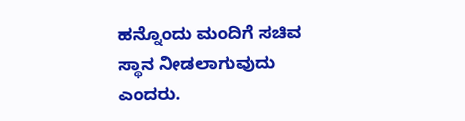ಹನ್ನೊಂದು ಮಂದಿಗೆ ಸಚಿವ ಸ್ಥಾನ ನೀಡಲಾಗುವುದು ಎಂದರು.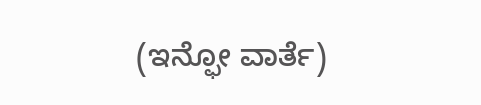(ಇನ್ಫೋ ವಾರ್ತೆ)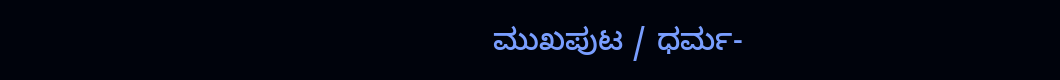ಮುಖಪುಟ / ಧರ್ಮ-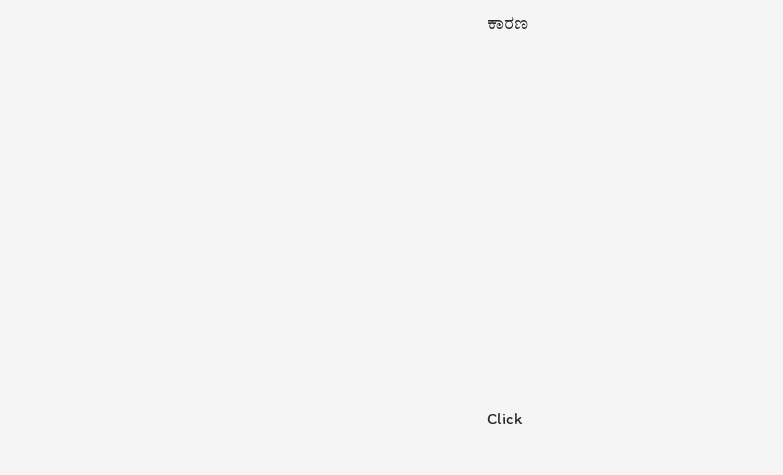ಕಾರಣ












Click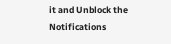it and Unblock the Notifications